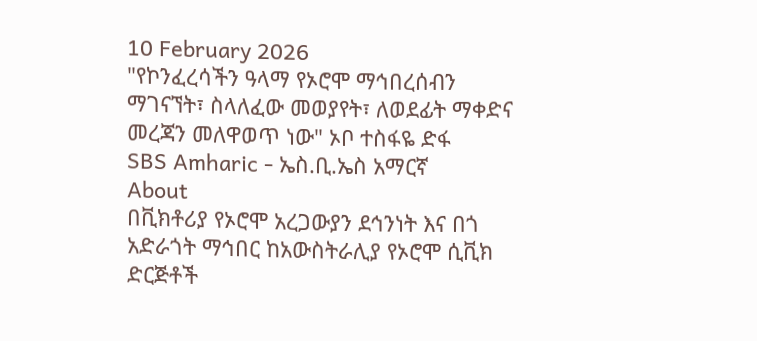10 February 2026
"የኮንፈረሳችን ዓላማ የኦሮሞ ማኅበረሰብን ማገናኘት፣ ስላለፈው መወያየት፣ ለወደፊት ማቀድና መረጃን መለዋወጥ ነው" ኦቦ ተስፋዬ ድፋ
SBS Amharic - ኤስ.ቢ.ኤስ አማርኛ
About
በቪክቶሪያ የኦሮሞ አረጋውያን ደኅንነት እና በጎ አድራጎት ማኅበር ከአውስትራሊያ የኦሮሞ ሲቪክ ድርጅቶች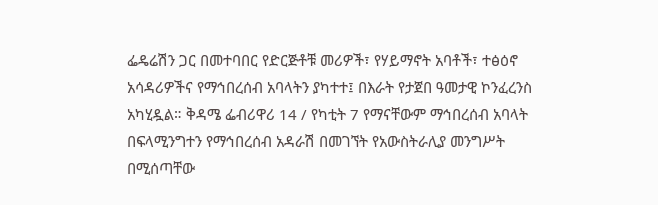ፌዴሬሽን ጋር በመተባበር የድርጅቶቹ መሪዎች፣ የሃይማኖት አባቶች፣ ተፅዕኖ አሳዳሪዎችና የማኅበረሰብ አባላትን ያካተተ፤ በእራት የታጀበ ዓመታዊ ኮንፈረንስ አካሂዷል። ቅዳሜ ፌብሪዋሪ 14 / የካቲት 7 የማናቸውም ማኅበረሰብ አባላት በፍላሚንግተን የማኅበረሰብ አዳራሽ በመገኘት የአውስትራሊያ መንግሥት በሚሰጣቸው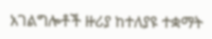አገልግሎቶች ዙሪያ ከተለያዩ ተቋማት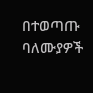በተወጣጡ ባለሙያዎች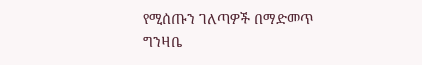የሚሰጡን ገለጣዎች በማድመጥ ግንዛቤ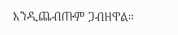እንዲጨብጡም ጋብዘዋል።